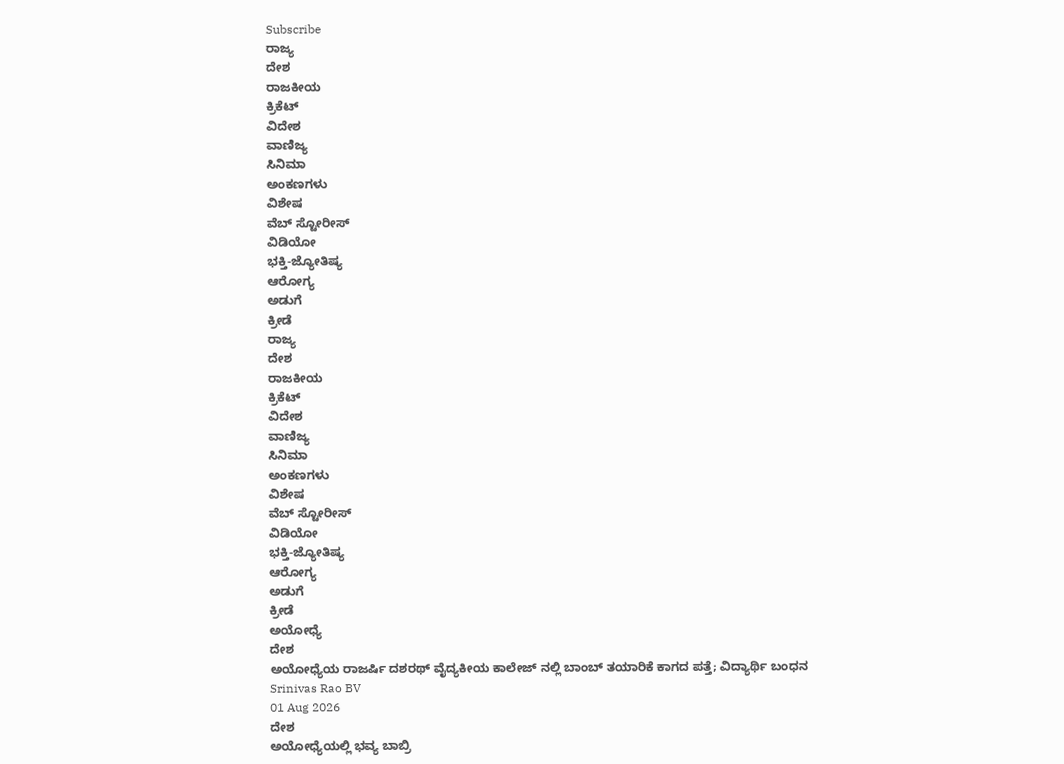Subscribe
ರಾಜ್ಯ
ದೇಶ
ರಾಜಕೀಯ
ಕ್ರಿಕೆಟ್
ವಿದೇಶ
ವಾಣಿಜ್ಯ
ಸಿನಿಮಾ
ಅಂಕಣಗಳು
ವಿಶೇಷ
ವೆಬ್ ಸ್ಟೋರೀಸ್
ವಿಡಿಯೋ
ಭಕ್ತಿ-ಜ್ಯೋತಿಷ್ಯ
ಆರೋಗ್ಯ
ಅಡುಗೆ
ಕ್ರೀಡೆ
ರಾಜ್ಯ
ದೇಶ
ರಾಜಕೀಯ
ಕ್ರಿಕೆಟ್
ವಿದೇಶ
ವಾಣಿಜ್ಯ
ಸಿನಿಮಾ
ಅಂಕಣಗಳು
ವಿಶೇಷ
ವೆಬ್ ಸ್ಟೋರೀಸ್
ವಿಡಿಯೋ
ಭಕ್ತಿ-ಜ್ಯೋತಿಷ್ಯ
ಆರೋಗ್ಯ
ಅಡುಗೆ
ಕ್ರೀಡೆ
ಅಯೋಧ್ಯೆ
ದೇಶ
ಅಯೋಧ್ಯೆಯ ರಾಜರ್ಷಿ ದಶರಥ್ ವೈದ್ಯಕೀಯ ಕಾಲೇಜ್ ನಲ್ಲಿ ಬಾಂಬ್ ತಯಾರಿಕೆ ಕಾಗದ ಪತ್ತೆ; ವಿದ್ಯಾರ್ಥಿ ಬಂಧನ
Srinivas Rao BV
01 Aug 2026
ದೇಶ
ಅಯೋಧ್ಯೆಯಲ್ಲಿ ಭವ್ಯ ಬಾಬ್ರಿ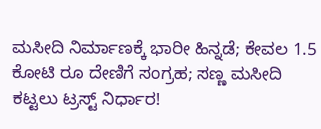ಮಸೀದಿ ನಿರ್ಮಾಣಕ್ಕೆ ಭಾರೀ ಹಿನ್ನಡೆ; ಕೇವಲ 1.5 ಕೋಟಿ ರೂ ದೇಣಿಗೆ ಸಂಗ್ರಹ; ಸಣ್ಣ ಮಸೀದಿ ಕಟ್ಟಲು ಟ್ರಸ್ಟ್ ನಿರ್ಧಾರ!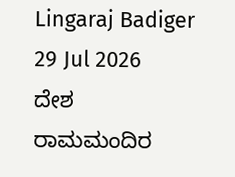Lingaraj Badiger
29 Jul 2026
ದೇಶ
ರಾಮಮಂದಿರ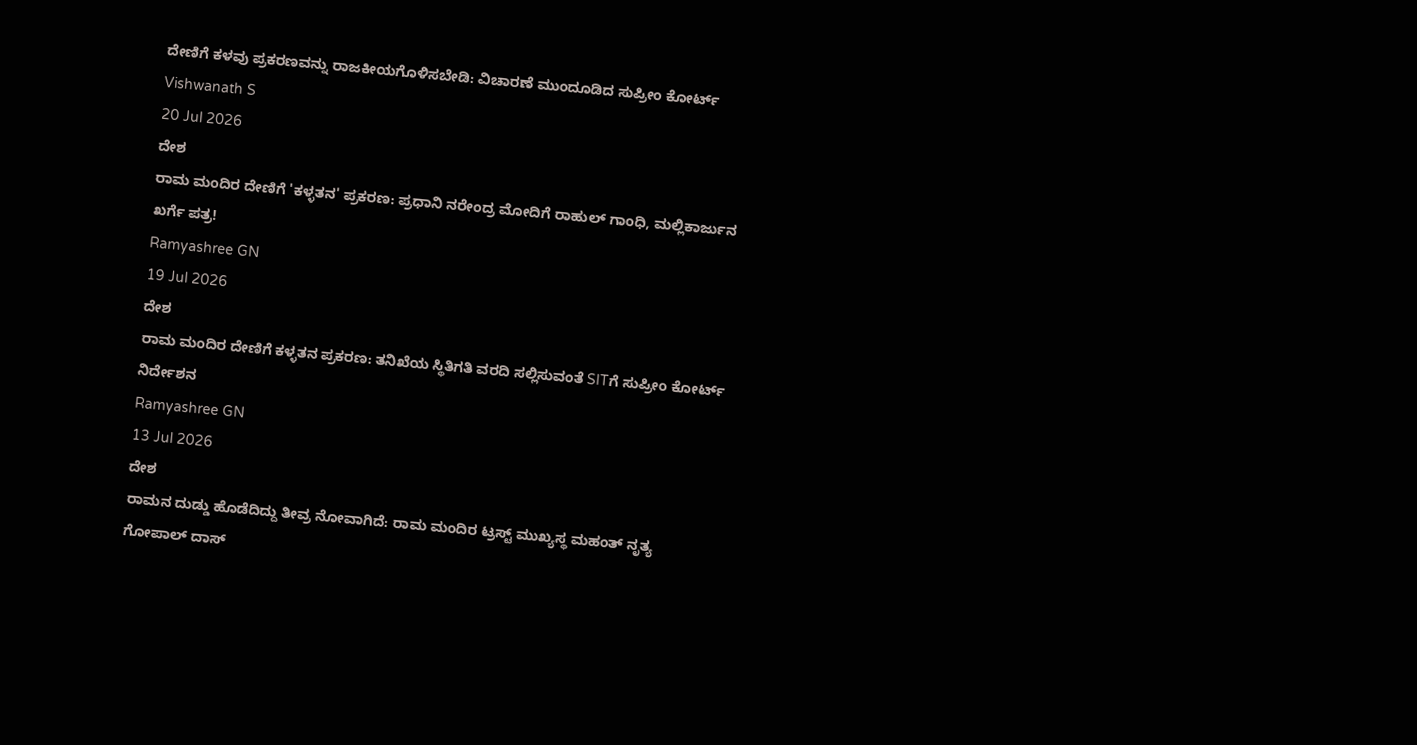ದೇಣಿಗೆ ಕಳವು ಪ್ರಕರಣವನ್ನು ರಾಜಕೀಯಗೊಳಿಸಬೇಡಿ: ವಿಚಾರಣೆ ಮುಂದೂಡಿದ ಸುಪ್ರೀಂ ಕೋರ್ಟ್
Vishwanath S
20 Jul 2026
ದೇಶ
ರಾಮ ಮಂದಿರ ದೇಣಿಗೆ 'ಕಳ್ಳತನ' ಪ್ರಕರಣ: ಪ್ರಧಾನಿ ನರೇಂದ್ರ ಮೋದಿಗೆ ರಾಹುಲ್ ಗಾಂಧಿ, ಮಲ್ಲಿಕಾರ್ಜುನ ಖರ್ಗೆ ಪತ್ರ!
Ramyashree GN
19 Jul 2026
ದೇಶ
ರಾಮ ಮಂದಿರ ದೇಣಿಗೆ ಕಳ್ಳತನ ಪ್ರಕರಣ: ತನಿಖೆಯ ಸ್ಥಿತಿಗತಿ ವರದಿ ಸಲ್ಲಿಸುವಂತೆ SITಗೆ ಸುಪ್ರೀಂ ಕೋರ್ಟ್ ನಿರ್ದೇಶನ
Ramyashree GN
13 Jul 2026
ದೇಶ
ರಾಮನ ದುಡ್ಡು ಹೊಡೆದಿದ್ದು ತೀವ್ರ ನೋವಾಗಿದೆ: ರಾಮ ಮಂದಿರ ಟ್ರಸ್ಟ್ ಮುಖ್ಯಸ್ಥ ಮಹಂತ್ ನೃತ್ಯ ಗೋಪಾಲ್ ದಾಸ್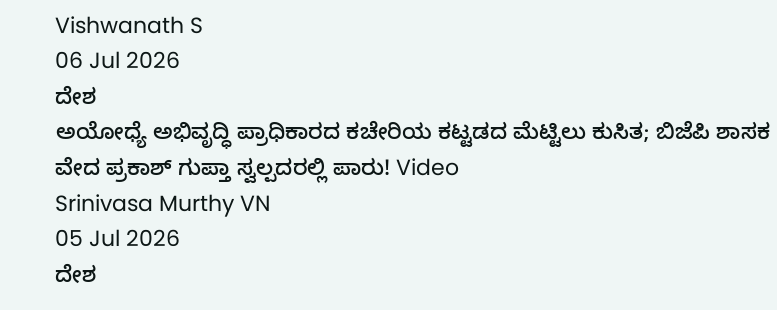Vishwanath S
06 Jul 2026
ದೇಶ
ಅಯೋಧ್ಯೆ ಅಭಿವೃದ್ಧಿ ಪ್ರಾಧಿಕಾರದ ಕಚೇರಿಯ ಕಟ್ಟಡದ ಮೆಟ್ಟಿಲು ಕುಸಿತ; ಬಿಜೆಪಿ ಶಾಸಕ ವೇದ ಪ್ರಕಾಶ್ ಗುಪ್ತಾ ಸ್ವಲ್ಪದರಲ್ಲಿ ಪಾರು! Video
Srinivasa Murthy VN
05 Jul 2026
ದೇಶ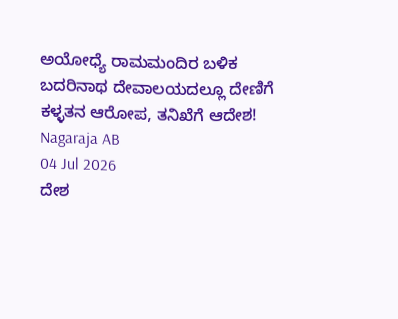ಅಯೋಧ್ಯೆ ರಾಮಮಂದಿರ ಬಳಿಕ ಬದರಿನಾಥ ದೇವಾಲಯದಲ್ಲೂ ದೇಣಿಗೆ ಕಳ್ಳತನ ಆರೋಪ, ತನಿಖೆಗೆ ಆದೇಶ!
Nagaraja AB
04 Jul 2026
ದೇಶ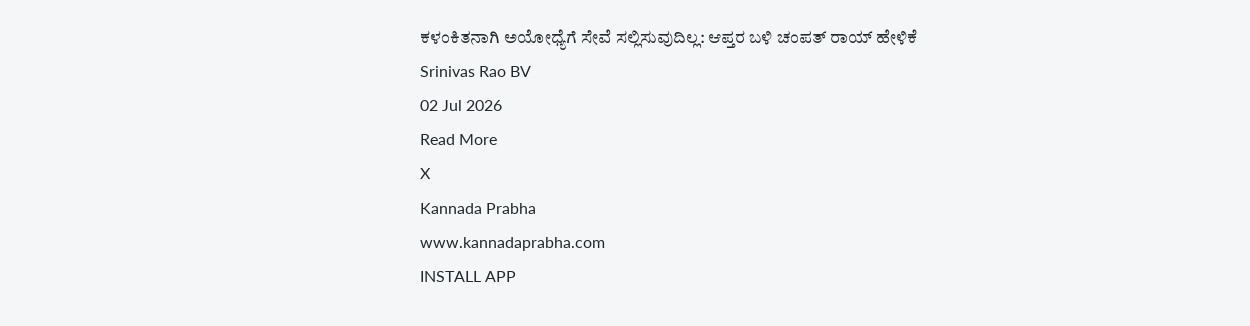ಕಳಂಕಿತನಾಗಿ ಅಯೋಧ್ಯೆಗೆ ಸೇವೆ ಸಲ್ಲಿಸುವುದಿಲ್ಲ: ಆಪ್ತರ ಬಳಿ ಚಂಪತ್ ರಾಯ್ ಹೇಳಿಕೆ
Srinivas Rao BV
02 Jul 2026
Read More
X
Kannada Prabha
www.kannadaprabha.com
INSTALL APP